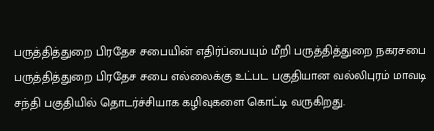பருத்தித்துறை பிரதேச சபையின் எதிர்ப்பையும் மீறி பருத்தித்துறை நகரசபை பருத்தித்துறை பிரதேச சபை எல்லைக்கு உட்பட பகுதியான வல்லிபுரம் மாவடி சந்தி பகுதியில் தொடர்ச்சியாக கழிவுகளை கொட்டி வருகிறது.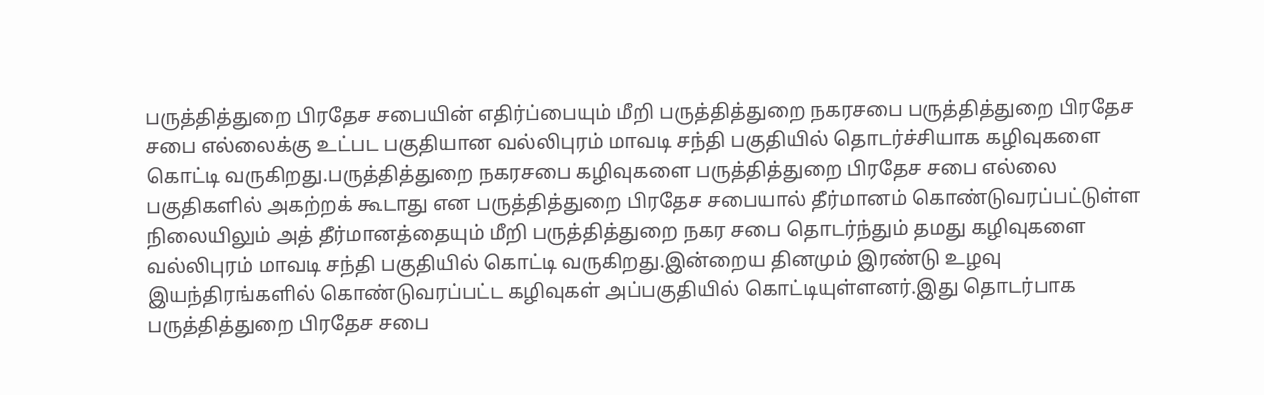பருத்தித்துறை பிரதேச சபையின் எதிர்ப்பையும் மீறி பருத்தித்துறை நகரசபை பருத்தித்துறை பிரதேச சபை எல்லைக்கு உட்பட பகுதியான வல்லிபுரம் மாவடி சந்தி பகுதியில் தொடர்ச்சியாக கழிவுகளை கொட்டி வருகிறது.பருத்தித்துறை நகரசபை கழிவுகளை பருத்தித்துறை பிரதேச சபை எல்லை பகுதிகளில் அகற்றக் கூடாது என பருத்தித்துறை பிரதேச சபையால் தீர்மானம் கொண்டுவரப்பட்டுள்ள நிலையிலும் அத் தீர்மானத்தையும் மீறி பருத்தித்துறை நகர சபை தொடர்ந்தும் தமது கழிவுகளை வல்லிபுரம் மாவடி சந்தி பகுதியில் கொட்டி வருகிறது.இன்றைய தினமும் இரண்டு உழவு இயந்திரங்களில் கொண்டுவரப்பட்ட கழிவுகள் அப்பகுதியில் கொட்டியுள்ளனர்.இது தொடர்பாக பருத்தித்துறை பிரதேச சபை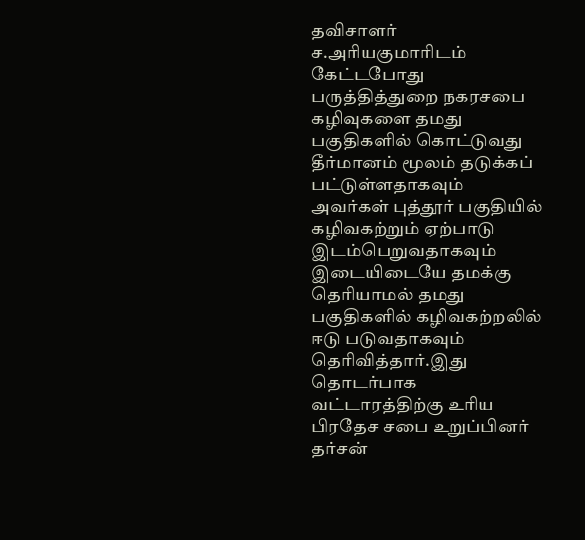தவிசாளர் ச.அரியகுமாரிடம் கேட்டபோது பருத்தித்துறை நகரசபை கழிவுகளை தமது பகுதிகளில் கொட்டுவது தீர்மானம் மூலம் தடுக்கப் பட்டுள்ளதாகவும் அவர்கள் புத்தூர் பகுதியில் கழிவகற்றும் ஏற்பாடு இடம்பெறுவதாகவும் இடையிடையே தமக்கு தெரியாமல் தமது பகுதிகளில் கழிவகற்றலில் ஈடு படுவதாகவும் தெரிவித்தார்.இது தொடர்பாக வட்டாரத்திற்கு உரிய பிரதேச சபை உறுப்பினர் தர்சன்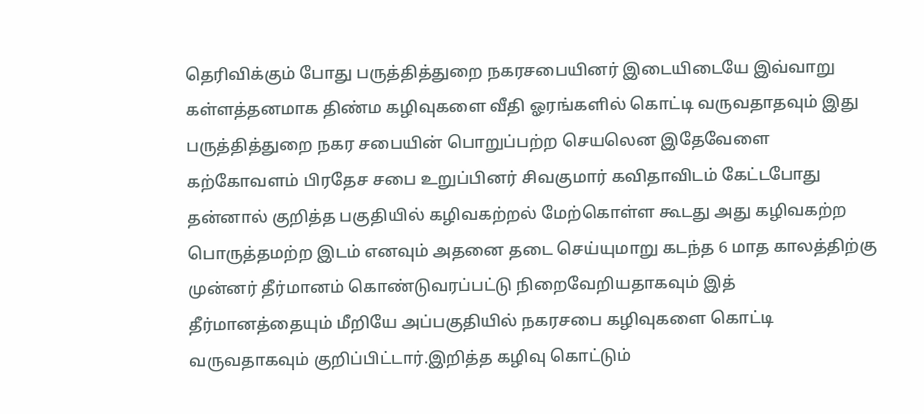தெரிவிக்கும் போது பருத்தித்துறை நகரசபையினர் இடையிடையே இவ்வாறு கள்ளத்தனமாக திண்ம கழிவுகளை வீதி ஓரங்களில் கொட்டி வருவதாதவும் இது பருத்தித்துறை நகர சபையின் பொறுப்பற்ற செயலென இதேவேளை கற்கோவளம் பிரதேச சபை உறுப்பினர் சிவகுமார் கவிதாவிடம் கேட்டபோது தன்னால் குறித்த பகுதியில் கழிவகற்றல் மேற்கொள்ள கூடது அது கழிவகற்ற பொருத்தமற்ற இடம் எனவும் அதனை தடை செய்யுமாறு கடந்த 6 மாத காலத்திற்கு முன்னர் தீர்மானம் கொண்டுவரப்பட்டு நிறைவேறியதாகவும் இத் தீர்மானத்தையும் மீறியே அப்பகுதியில் நகரசபை கழிவுகளை கொட்டி வருவதாகவும் குறிப்பிட்டார்.இறித்த கழிவு கொட்டும்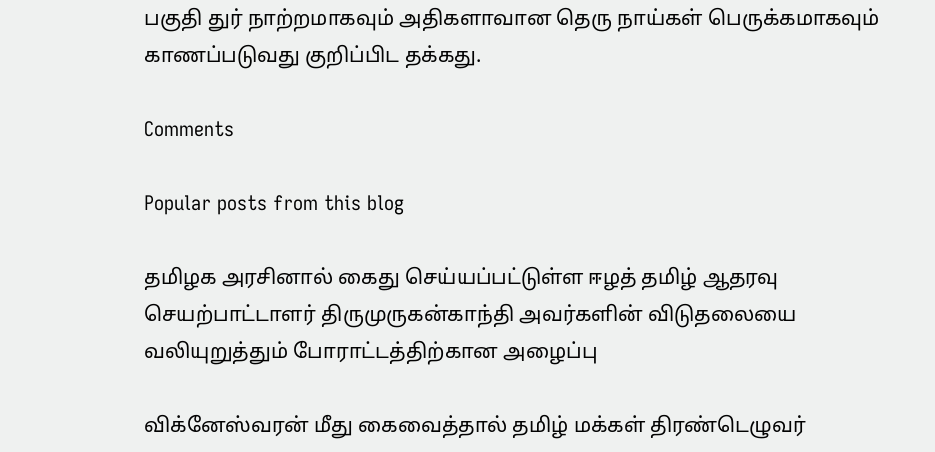பகுதி துர் நாற்றமாகவும் அதிகளாவான தெரு நாய்கள் பெருக்கமாகவும் காணப்படுவது குறிப்பிட தக்கது.

Comments

Popular posts from this blog

தமிழக அரசினால் கைது செய்யப்பட்டுள்ள ஈழத் தமிழ் ஆதரவு செயற்பாட்டாளர் திருமுருகன்காந்தி அவர்களின் விடுதலையை வலியுறுத்தும் போராட்டத்திற்கான அழைப்பு

விக்னேஸ்வரன் மீது கைவைத்தால் தமிழ் மக்கள் திரண்டெழுவர்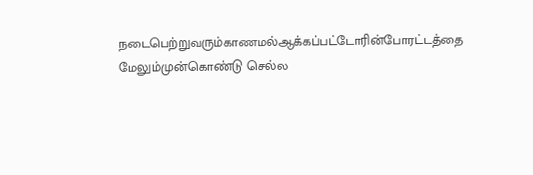நடைபெற்றுவரும்காணமல்ஆக்கப்பட்டோரின்போரட்டத்தை மேலும்முன்கொண்டு செல்ல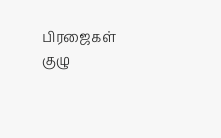பிரஜைகள் குழு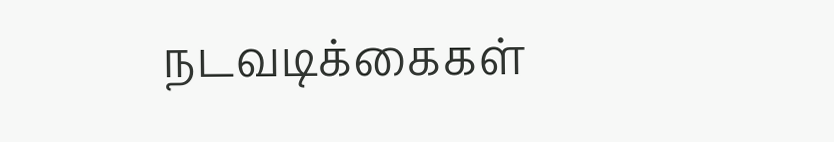நடவடிக்கைகள்